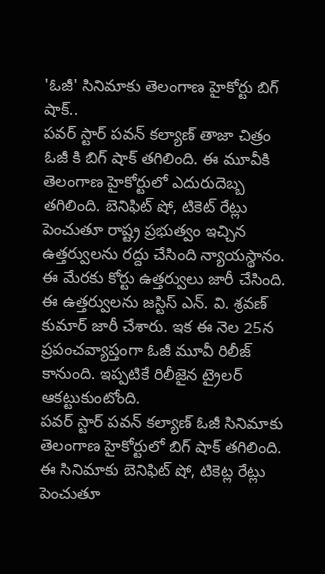'ఓజీ' సినిమాకు తెలంగాణ హైకోర్టు బిగ్ షాక్..
పవర్ స్టార్ పవన్ కల్యాణ్ తాజా చిత్రం ఓజీ కి బిగ్ షాక్ తగిలింది. ఈ మూవీకి తెలంగాణ హైకోర్టులో ఎదురుదెబ్బ తగిలింది. బెనిఫిట్ షో, టికెట్ రేట్లు పెంచుతూ రాష్ట్ర ప్రభుత్వం ఇచ్చిన ఉత్తర్వులను రద్దు చేసింది న్యాయస్థానం. ఈ మేరకు కోర్టు ఉత్తర్వులు జారీ చేసింది. ఈ ఉత్తర్వులను జస్టిస్ ఎన్. వి. శ్రవణ్ కుమార్ జారీ చేశారు. ఇక ఈ నెల 25న ప్రపంచవ్యాప్తంగా ఓజీ మూవీ రిలీజ్ కానుంది. ఇప్పటికే రిలీజైన ట్రైలర్ ఆకట్టుకుంటోంది.
పవర్ స్టార్ పవన్ కల్యాణ్ ఓజీ సినిమాకు తెలంగాణ హైకోర్టులో బిగ్ షాక్ తగిలింది. ఈ సినిమాకు బెనిఫిట్ షో, టికెట్ల రేట్లు పెంచుతూ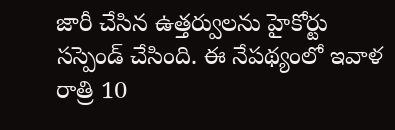జారీ చేసిన ఉత్తర్వులను హైకోర్టు సస్పెండ్ చేసింది. ఈ నేపథ్యంలో ఇవాళ రాత్రి 10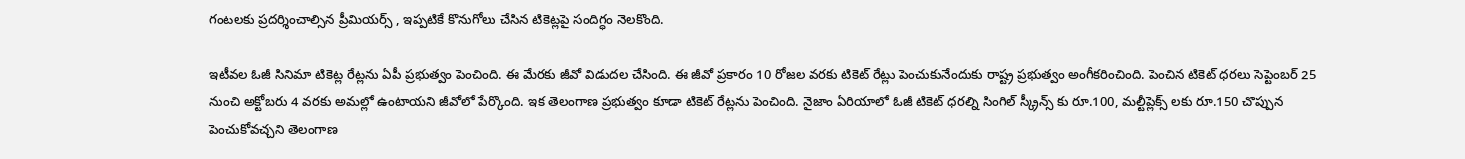గంటలకు ప్రదర్శించాల్సిన ప్రీమియర్స్ , ఇప్పటికే కొనుగోలు చేసిన టికెట్లపై సందిగ్ధం నెలకొంది.

ఇటీవల ఓజీ సినిమా టికెట్ల రేట్లను ఏపీ ప్రభుత్వం పెంచింది. ఈ మేరకు జీవో విడుదల చేసింది. ఈ జీవో ప్రకారం 10 రోజల వరకు టికెట్ రేట్లు పెంచుకునేందుకు రాష్ట్ర ప్రభుత్వం అంగీకరించింది. పెంచిన టికెట్ ధరలు సెప్టెంబర్ 25 నుంచి అక్టోబరు 4 వరకు అమల్లో ఉంటాయని జీవోలో పేర్కొంది. ఇక తెలంగాణ ప్రభుత్వం కూడా టికెట్ రేట్లను పెంచింది. నైజాం ఏరియాలో ఓజీ టికెట్ ధరల్ని సింగిల్ స్క్రీన్స్ కు రూ.100, మల్టీప్లెక్స్ లకు రూ.150 చొప్పున పెంచుకోవచ్చని తెలంగాణ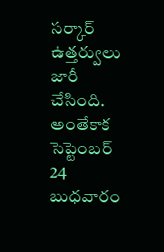సర్కార్ ఉత్తర్వులు జారీ చేసింది.
అంతేకాక సెప్టెంబర్ 24 బుధవారం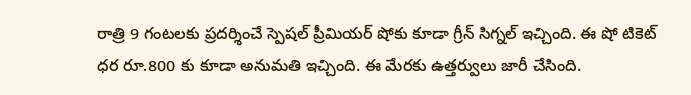రాత్రి 9 గంటలకు ప్రదర్శించే స్పెషల్ ప్రీమియర్ షోకు కూడా గ్రీన్ సిగ్నల్ ఇచ్చింది. ఈ షో టికెట్ ధర రూ.800 కు కూడా అనుమతి ఇచ్చింది. ఈ మేరకు ఉత్తర్వులు జారీ చేసింది.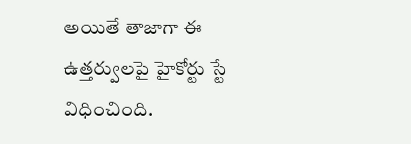అయితే తాజాగా ఈ ఉత్తర్వులపై హైకోర్టు స్టే విధించింది.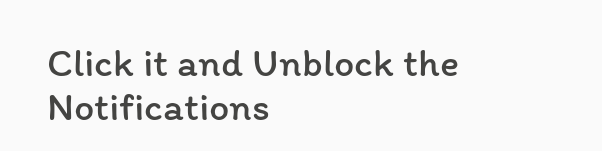Click it and Unblock the Notifications